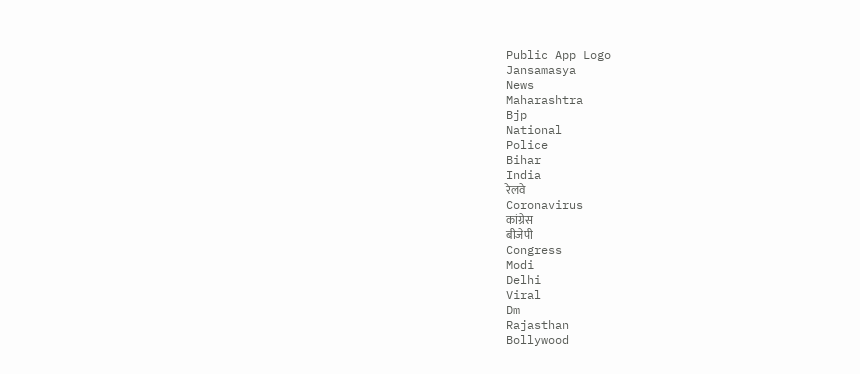Public App Logo
Jansamasya
News
Maharashtra
Bjp
National
Police
Bihar
India
रेलवे
Coronavirus
कांग्रेस
बीजेपी
Congress
Modi
Delhi
Viral
Dm
Rajasthan
Bollywood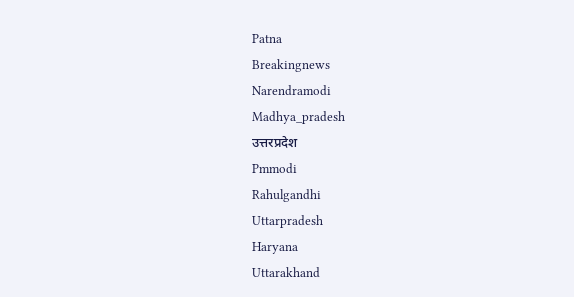Patna
Breakingnews
Narendramodi
Madhya_pradesh
उत्तरप्रदेश
Pmmodi
Rahulgandhi
Uttarpradesh
Haryana
Uttarakhand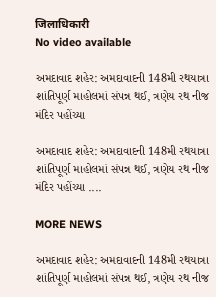जिलाधिकारी
No video available

અમદાવાદ શહેર: અમદાવાદની 148મી રથયાત્રા શાંતિપૂર્ણ માહોલમાં સંપન્ન થઈ, ત્રણેય રથ નીજ મંદિર પહોંચ્યા

અમદાવાદ શહેર: અમદાવાદની 148મી રથયાત્રા શાંતિપૂર્ણ માહોલમાં સંપન્ન થઈ, ત્રણેય રથ નીજ મંદિર પહોંચ્યા ....

MORE NEWS

અમદાવાદ શહેર: અમદાવાદની 148મી રથયાત્રા શાંતિપૂર્ણ માહોલમાં સંપન્ન થઈ, ત્રણેય રથ નીજ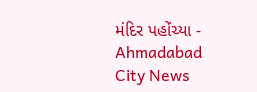મંદિર પહોંચ્યા - Ahmadabad City News